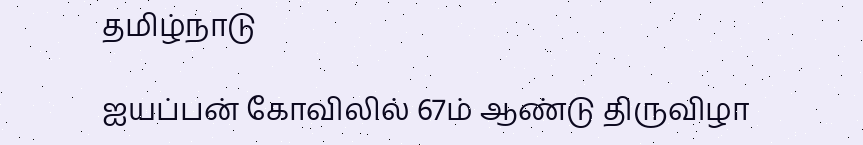தமிழ்நாடு

ஐயப்பன் கோவிலில் 67ம் ஆண்டு திருவிழா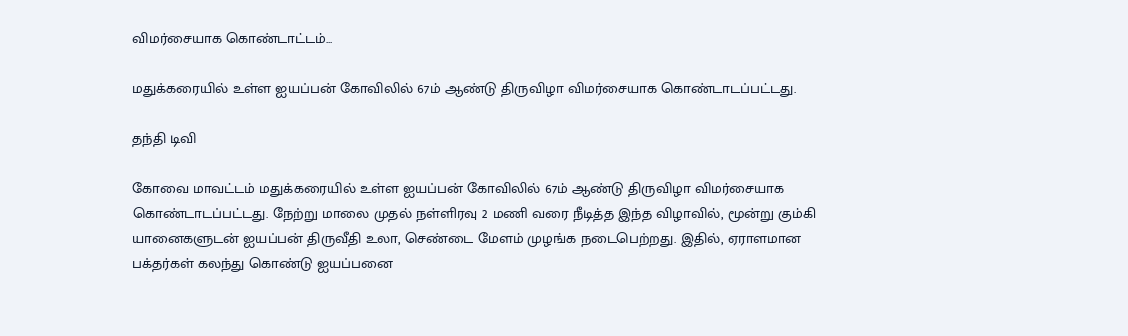விமர்சையாக கொண்டாட்டம்...

மதுக்கரையில் உள்ள ஐயப்பன் கோவிலில் 67ம் ஆண்டு திருவிழா விமர்சையாக கொண்டாடப்பட்டது.

தந்தி டிவி

கோவை மாவட்டம் மதுக்கரையில் உள்ள ஐயப்பன் கோவிலில் 67ம் ஆண்டு திருவிழா விமர்சையாக கொண்டாடப்பட்டது. நேற்று மாலை முதல் நள்ளிரவு 2 மணி வரை நீடித்த இந்த விழாவில், மூன்று கும்கி யானைகளுடன் ஐயப்பன் திருவீதி உலா, செண்டை மேளம் முழங்க நடைபெற்றது. இதில், ஏராளமான பக்தர்கள் கலந்து கொண்டு ஐயப்பனை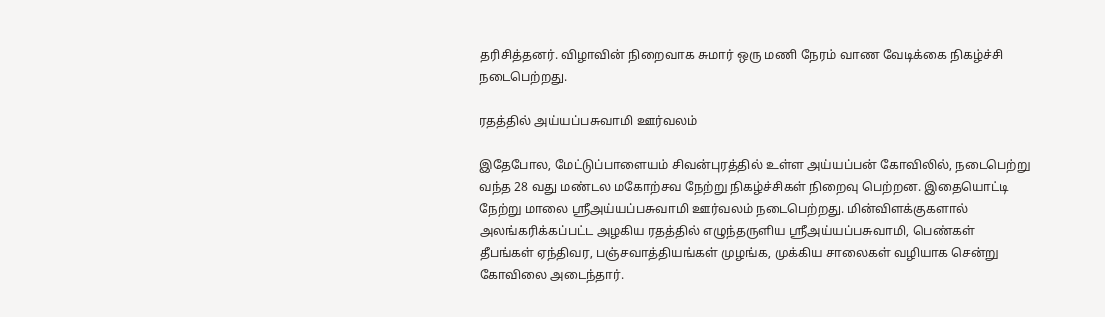தரிசித்தனர். விழாவின் நிறைவாக சுமார் ஒரு மணி நேரம் வாண வேடிக்கை நிகழ்ச்சி நடைபெற்றது.

ரதத்தில் அய்யப்பசுவாமி ஊர்வலம்

இதேபோல, மேட்டுப்பாளையம் சிவன்புரத்தில் உள்ள அய்யப்பன் கோவிலில், நடைபெற்று வந்த 28 வது மண்டல மகோற்சவ நேற்று நிகழ்ச்சிகள் நிறைவு பெற்றன. இதையொட்டி நேற்று மாலை ஸ்ரீஅய்யப்பசுவாமி ஊர்வலம் நடைபெற்றது. மின்விளக்குகளால் அலங்கரிக்கப்பட்ட அழகிய ரதத்தில் எழுந்தருளிய ஸ்ரீஅய்யப்பசுவாமி, பெண்கள் தீபங்கள் ஏந்திவர, பஞ்சவாத்தியங்கள் முழங்க, முக்கிய சாலைகள் வழியாக சென்று கோவிலை அடைந்தார்.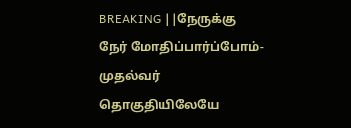BREAKING ||நேருக்கு நேர் மோதிப்பார்ப்போம்-முதல்வர் தொகுதியிலேயே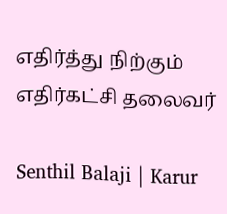எதிர்த்து நிற்கும் எதிர்கட்சி தலைவர்

Senthil Balaji | Karur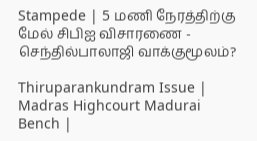Stampede | 5 மணி நேரத்திற்கு மேல் சிபிஐ விசாரணை - செந்தில்பாலாஜி வாக்குமூலம்?

Thiruparankundram Issue | Madras Highcourt Madurai Bench |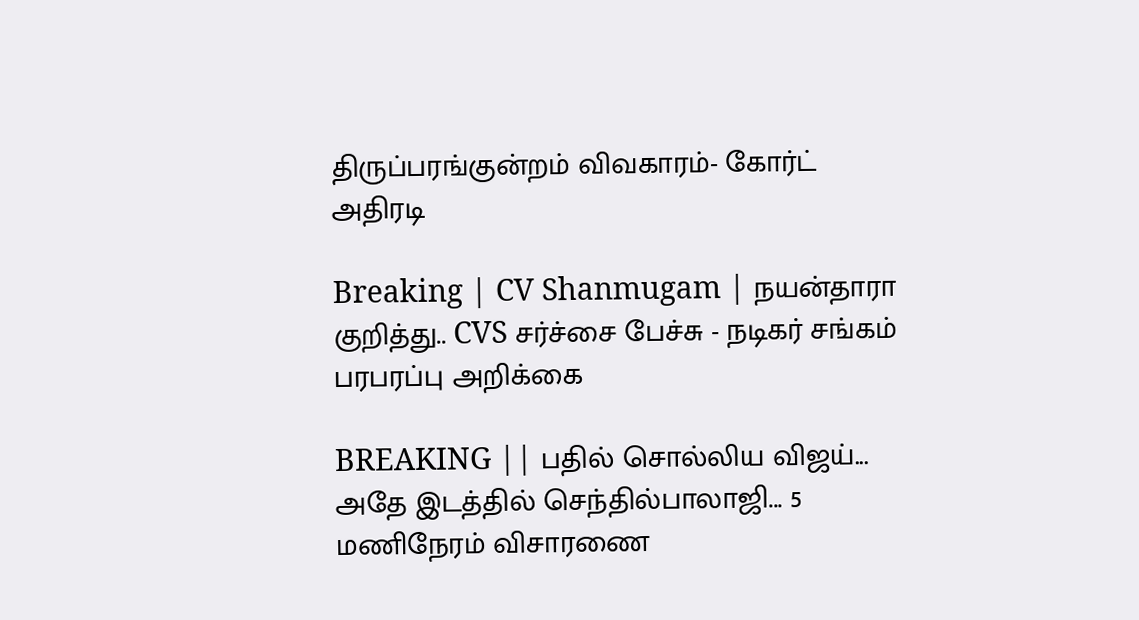திருப்பரங்குன்றம் விவகாரம்- கோர்ட் அதிரடி

Breaking | CV Shanmugam | நயன்தாரா குறித்து.. CVS சர்ச்சை பேச்சு - நடிகர் சங்கம் பரபரப்பு அறிக்கை

BREAKING || பதில் சொல்லிய விஜய்... அதே இடத்தில் செந்தில்பாலாஜி... 5 மணிநேரம் விசாரணை